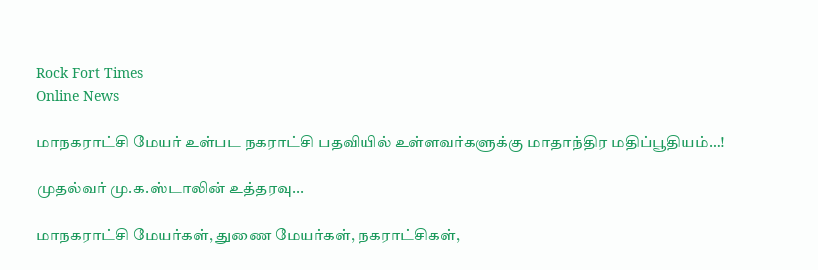Rock Fort Times
Online News

மாநகராட்சி மேயர் உள்பட நகராட்சி பதவியில் உள்ளவர்களுக்கு மாதாந்திர மதிப்பூதியம்…!

முதல்வர் மு.க.ஸ்டாலின் உத்தரவு...

மாநகராட்சி மேயர்கள், துணை மேயர்கள், நகராட்சிகள்,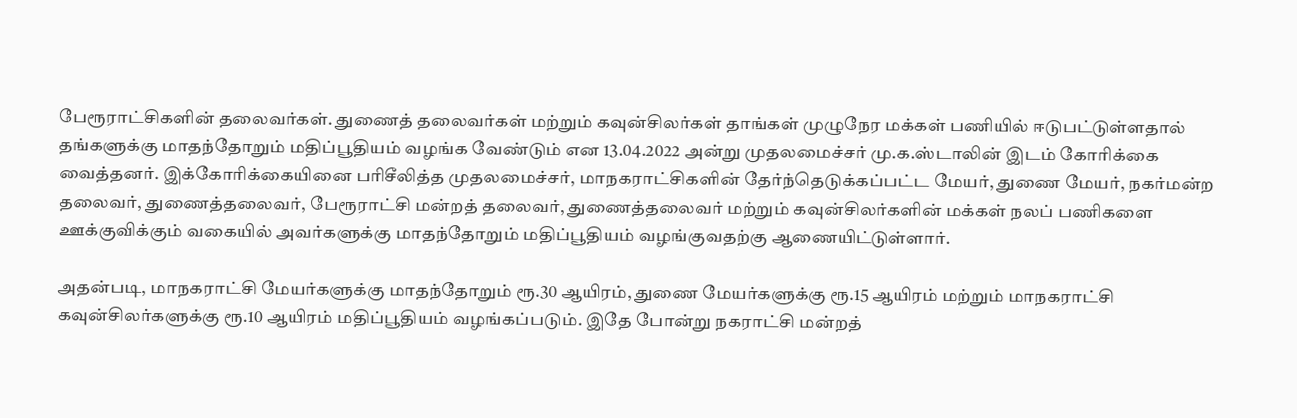பேரூராட்சிகளின் தலைவர்கள். துணைத் தலைவர்கள் மற்றும் கவுன்சிலர்கள் தாங்கள் முழுநேர மக்கள் பணியில் ஈடுபட்டுள்ளதால் தங்களுக்கு மாதந்தோறும் மதிப்பூதியம் வழங்க வேண்டும் என 13.04.2022 அன்று முதலமைச்சர் மு.க.ஸ்டாலின் இடம் கோரிக்கை வைத்தனர். இக்கோரிக்கையினை பரிசீலித்த முதலமைச்சர், மாநகராட்சிகளின் தேர்ந்தெடுக்கப்பட்ட மேயர், துணை மேயர், நகர்மன்ற தலைவர், துணைத்தலைவர், பேரூராட்சி மன்றத் தலைவர், துணைத்தலைவர் மற்றும் கவுன்சிலர்களின் மக்கள் நலப் பணிகளை ஊக்குவிக்கும் வகையில் அவர்களுக்கு மாதந்தோறும் மதிப்பூதியம் வழங்குவதற்கு ஆணையிட்டுள்ளார்.

அதன்படி, மாநகராட்சி மேயர்களுக்கு மாதந்தோறும் ரூ.30 ஆயிரம், துணை மேயர்களுக்கு ரூ.15 ஆயிரம் மற்றும் மாநகராட்சி கவுன்சிலர்களுக்கு ரூ.10 ஆயிரம் மதிப்பூதியம் வழங்கப்படும். இதே போன்று நகராட்சி மன்றத்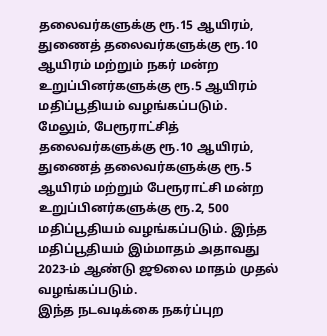தலைவர்களுக்கு ரூ.15 ஆயிரம், துணைத் தலைவர்களுக்கு ரூ.10 ஆயிரம் மற்றும் நகர் மன்ற உறுப்பினர்களுக்கு ரூ.5 ஆயிரம் மதிப்பூதியம் வழங்கப்படும். மேலும், பேரூராட்சித் தலைவர்களுக்கு ரூ.10 ஆயிரம், துணைத் தலைவர்களுக்கு ரூ.5 ஆயிரம் மற்றும் பேரூராட்சி மன்ற உறுப்பினர்களுக்கு ரூ.2, 500 மதிப்பூதியம் வழங்கப்படும். இந்த மதிப்பூதியம் இம்மாதம் அதாவது 2023-ம் ஆண்டு ஜூலை மாதம் முதல் வழங்கப்படும்.
இந்த நடவடிக்கை நகர்ப்புற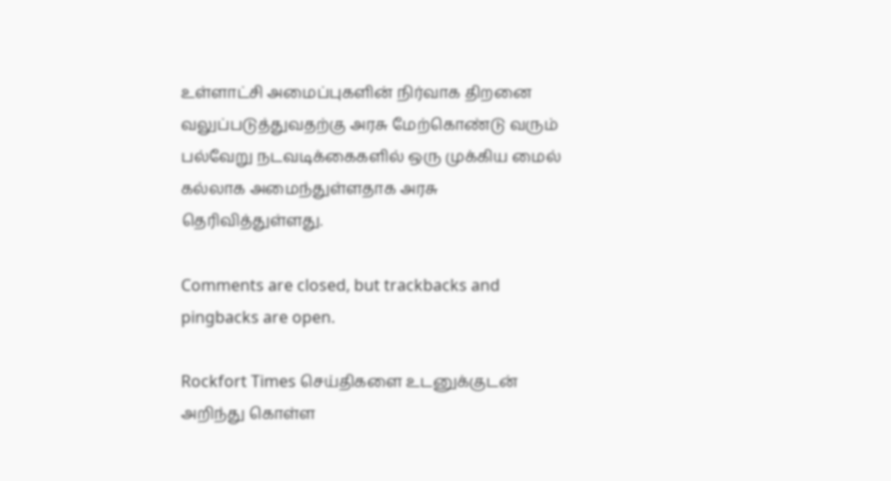உள்ளாட்சி அமைப்புகளின் நிர்வாக திறனை வலுப்படுத்துவதற்கு அரசு மேற்கொண்டு வரும் பல்வேறு நடவடிக்கைகளில் ஒரு முக்கிய மைல் கல்லாக அமைந்துள்ளதாக அரசு தெரிவித்துள்ளது.

Comments are closed, but trackbacks and pingbacks are open.

Rockfort Times செய்திகளை உடனுக்குடன் அறிந்து கொள்ள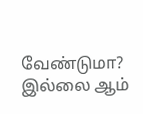வேண்டுமா? இல்லை ஆம்